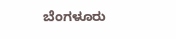ಬೆಂಗಳೂರು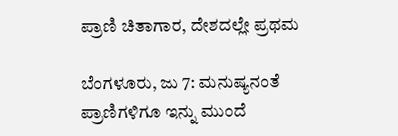ಪ್ರಾಣಿ ಚಿತಾಗಾರ, ದೇಶದಲ್ಲೇ ಪ್ರಥಮ

ಬೆಂಗಳೂರು, ಜು 7: ಮನುಷ್ಯನಂತೆ ಪ್ರಾಣಿಗಳಿಗೂ ಇನ್ನು ಮುಂದೆ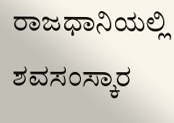ರಾಜಧಾನಿಯಲ್ಲಿ ಶವಸಂಸ್ಕಾರ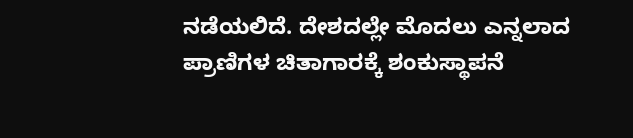ನಡೆಯಲಿದೆ. ದೇಶದಲ್ಲೇ ಮೊದಲು ಎನ್ನಲಾದ ಪ್ರಾಣಿಗಳ ಚಿತಾಗಾರಕ್ಕೆ ಶಂಕುಸ್ಥಾಪನೆ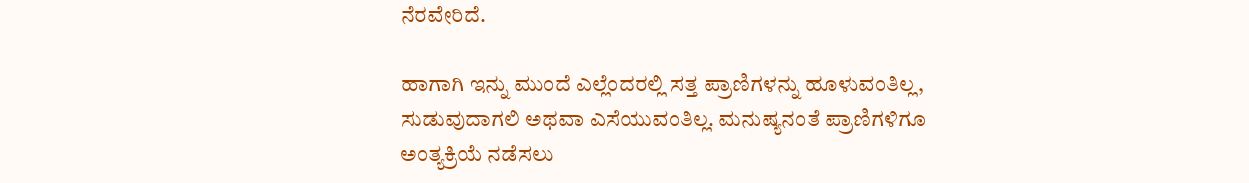ನೆರವೇರಿದೆ.

ಹಾಗಾಗಿ ಇನ್ನು ಮುಂದೆ ಎಲ್ಲೆಂದರಲ್ಲಿ ಸತ್ತ ಪ್ರಾಣಿಗಳನ್ನು ಹೂಳುವಂತಿಲ್ಲ, ಸುಡುವುದಾಗಲಿ ಅಥವಾ ಎಸೆಯುವಂತಿಲ್ಲ. ಮನುಷ್ಯನಂತೆ ಪ್ರಾಣಿಗಳಿಗೂ ಅಂತ್ಯಕ್ರಿಯೆ ನಡೆಸಲು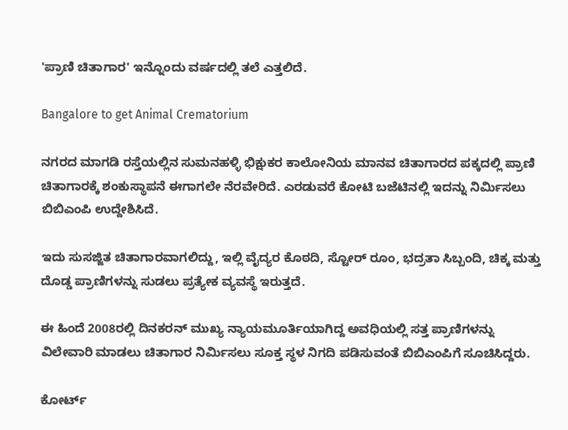'ಪ್ರಾಣಿ ಚಿತಾಗಾರ' ಇನ್ನೊಂದು ವರ್ಷದಲ್ಲಿ ತಲೆ ಎತ್ತಲಿದೆ.

Bangalore to get Animal Crematorium

ನಗರದ ಮಾಗಡಿ ರಸ್ತೆಯಲ್ಲಿನ ಸುಮನಹಳ್ಳಿ ಭಿಕ್ಷುಕರ ಕಾಲೋನಿಯ ಮಾನವ ಚಿತಾಗಾರದ ಪಕ್ಕದಲ್ಲಿ ಪ್ರಾಣಿ ಚಿತಾಗಾರಕ್ಕೆ ಶಂಕುಸ್ಥಾಪನೆ ಈಗಾಗಲೇ ನೆರವೇರಿದೆ. ಎರಡುವರೆ ಕೋಟಿ ಬಜೆಟಿನಲ್ಲಿ ಇದನ್ನು ನಿರ್ಮಿಸಲು ಬಿಬಿಎಂಪಿ ಉದ್ದೇಶಿಸಿದೆ.

ಇದು ಸುಸಜ್ಜಿತ ಚಿತಾಗಾರವಾಗಲಿದ್ದು, ಇಲ್ಲಿ ವೈದ್ಯರ ಕೊಠದಿ, ಸ್ಟೋರ್ ರೂಂ, ಭದ್ರತಾ ಸಿಬ್ಬಂದಿ, ಚಿಕ್ಕ ಮತ್ತು ದೊಡ್ಡ ಪ್ರಾಣಿಗಳನ್ನು ಸುಡಲು ಪ್ರತ್ಯೇಕ ವ್ಯವಸ್ಥೆ ಇರುತ್ತದೆ.

ಈ ಹಿಂದೆ 2008ರಲ್ಲಿ ದಿನಕರನ್ ಮುಖ್ಯ ನ್ಯಾಯಮೂರ್ತಿಯಾಗಿದ್ದ ಅವಧಿಯಲ್ಲಿ ಸತ್ತ ಪ್ರಾಣಿಗಳನ್ನು ವಿಲೇವಾರಿ ಮಾಡಲು ಚಿತಾಗಾರ ನಿರ್ಮಿಸಲು ಸೂಕ್ತ ಸ್ಥಳ ನಿಗದಿ ಪಡಿಸುವಂತೆ ಬಿಬಿಎಂಪಿಗೆ ಸೂಚಿಸಿದ್ದರು.

ಕೋರ್ಟ್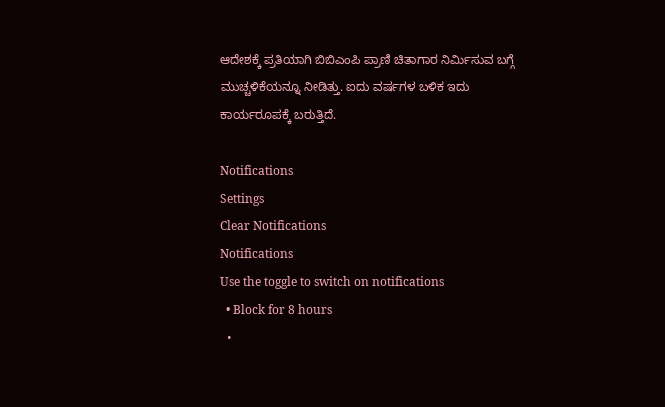ಆದೇಶಕ್ಕೆ ಪ್ರತಿಯಾಗಿ ಬಿಬಿಎಂಪಿ ಪ್ರಾಣಿ ಚಿತಾಗಾರ ನಿರ್ಮಿಸುವ ಬಗ್ಗೆ ಮುಚ್ಚಳಿಕೆಯನ್ನೂ ನೀಡಿತ್ತು. ಐದು ವರ್ಷಗಳ ಬಳಿಕ ಇದು ಕಾರ್ಯರೂಪಕ್ಕೆ ಬರುತ್ತಿದೆ.

Notifications
Settings
Clear Notifications
Notifications
Use the toggle to switch on notifications
  • Block for 8 hours
  •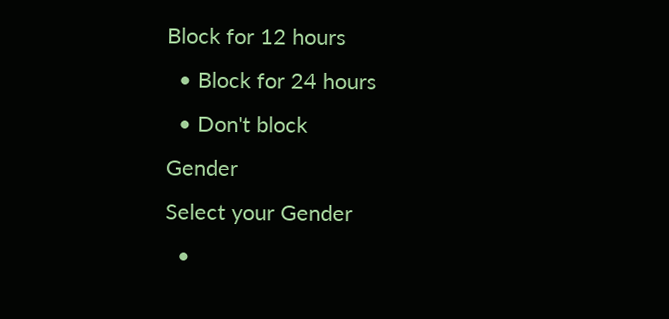Block for 12 hours
  • Block for 24 hours
  • Don't block
Gender
Select your Gender
  •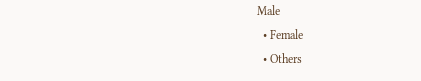Male
  • Female
  • Others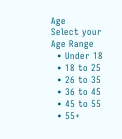Age
Select your Age Range
  • Under 18
  • 18 to 25
  • 26 to 35
  • 36 to 45
  • 45 to 55
  • 55+